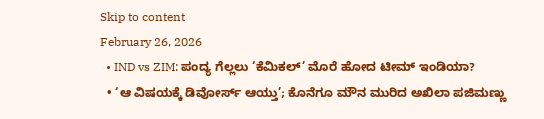Skip to content
February 26, 2026
  • IND vs ZIM: ಪಂದ್ಯ ಗೆಲ್ಲಲು ‘ಕೆಮಿಕಲ್’ ಮೊರೆ ಹೋದ ಟೀಮ್ ಇಂಡಿಯಾ?
  • ‘ಆ ವಿಷಯಕ್ಕೆ ಡಿವೋರ್ಸ್ ಆಯ್ತು’; ಕೊನೆಗೂ ಮೌನ ಮುರಿದ ಅಖಿಲಾ ಪಜಿಮಣ್ಣು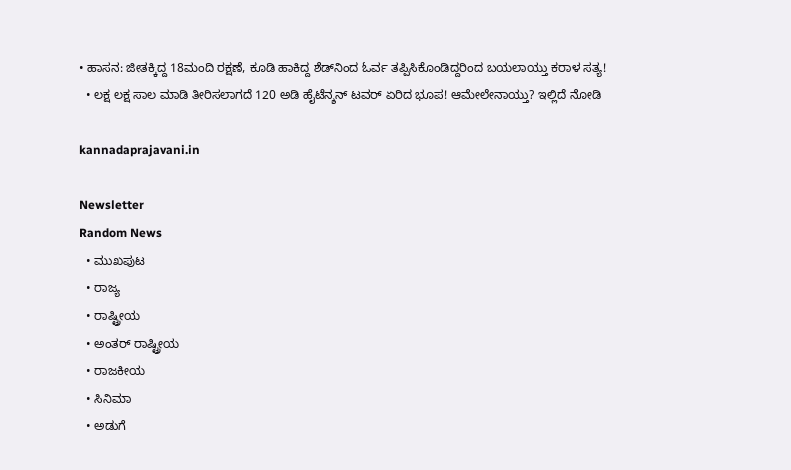• ಹಾಸನ: ಜೀತಕ್ಕಿದ್ದ 18ಮಂದಿ ರಕ್ಷಣೆ, ಕೂಡಿ ಹಾಕಿದ್ದ ಶೆಡ್‌ನಿಂದ ಓರ್ವ ತಪ್ಪಿಸಿಕೊಂಡಿದ್ದರಿಂದ ಬಯಲಾಯ್ತು ಕರಾಳ ಸತ್ಯ!
  • ಲಕ್ಷ ಲಕ್ಷ ಸಾಲ ಮಾಡಿ ತೀರಿಸಲಾಗದೆ 120 ಅಡಿ ಹೈಟೆನ್ಶನ್ ಟವರ್ ಏರಿದ ಭೂಪ! ಆಮೇಲೇನಾಯ್ತು? ಇಲ್ಲಿದೆ ನೋಡಿ

kannadaprajavani.in

Newsletter
Random News
  • ಮುಖಪುಟ
  • ರಾಜ್ಯ
  • ರಾಷ್ಟ್ರೀಯ
  • ಅಂತರ್ ರಾಷ್ಟ್ರೀಯ
  • ರಾಜಕೀಯ
  • ಸಿನಿಮಾ
  • ಅಡುಗೆ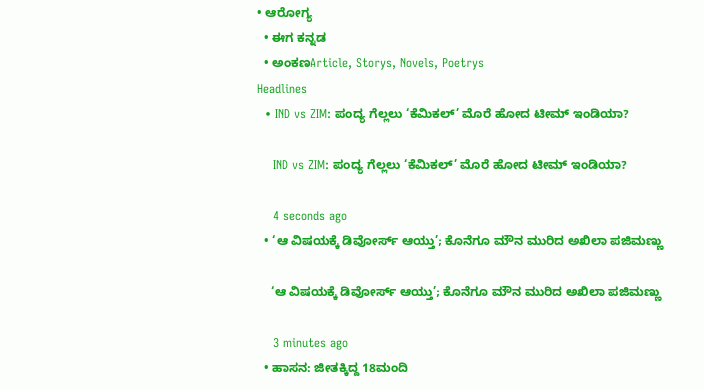• ಆರೋಗ್ಯ
  • ಈಗ ಕನ್ನಡ
  • ಅಂಕಣArticle, Storys, Novels, Poetrys
Headlines
  • IND vs ZIM: ಪಂದ್ಯ ಗೆಲ್ಲಲು ‘ಕೆಮಿಕಲ್’ ಮೊರೆ ಹೋದ ಟೀಮ್ ಇಂಡಿಯಾ?

    IND vs ZIM: ಪಂದ್ಯ ಗೆಲ್ಲಲು ‘ಕೆಮಿಕಲ್’ ಮೊರೆ ಹೋದ ಟೀಮ್ ಇಂಡಿಯಾ?

    4 seconds ago
  • ‘ಆ ವಿಷಯಕ್ಕೆ ಡಿವೋರ್ಸ್ ಆಯ್ತು’; ಕೊನೆಗೂ ಮೌನ ಮುರಿದ ಅಖಿಲಾ ಪಜಿಮಣ್ಣು

    ‘ಆ ವಿಷಯಕ್ಕೆ ಡಿವೋರ್ಸ್ ಆಯ್ತು’; ಕೊನೆಗೂ ಮೌನ ಮುರಿದ ಅಖಿಲಾ ಪಜಿಮಣ್ಣು

    3 minutes ago
  • ಹಾಸನ: ಜೀತಕ್ಕಿದ್ದ 18ಮಂದಿ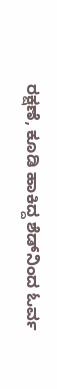ರಕ್ಷಣೆ, ಕೂಡಿ ಹಾಕಿದ್ದ ಶೆಡ್‌ನಿಂದ ಓರ್ವ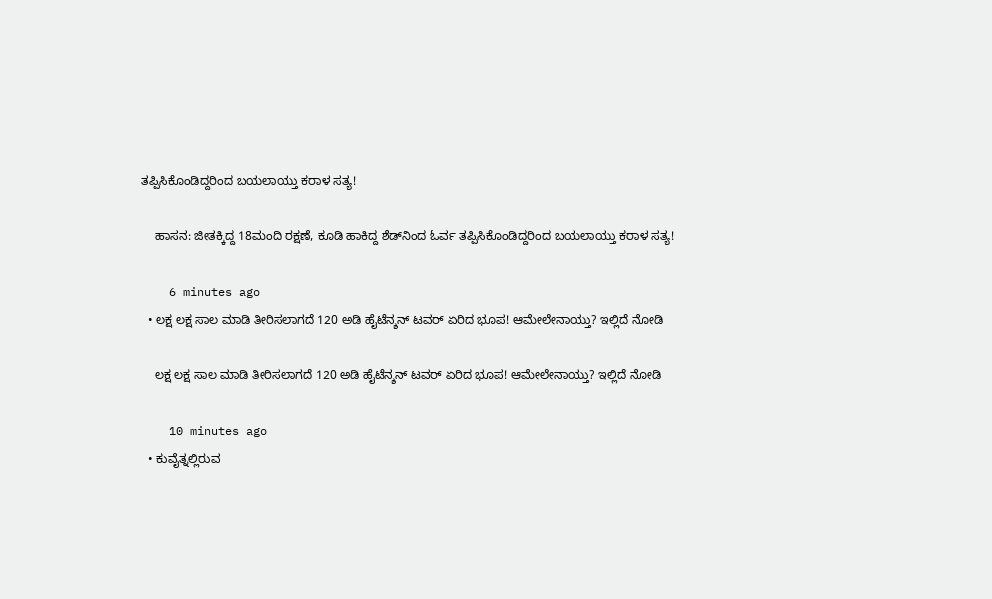ತಪ್ಪಿಸಿಕೊಂಡಿದ್ದರಿಂದ ಬಯಲಾಯ್ತು ಕರಾಳ ಸತ್ಯ!

    ಹಾಸನ: ಜೀತಕ್ಕಿದ್ದ 18ಮಂದಿ ರಕ್ಷಣೆ, ಕೂಡಿ ಹಾಕಿದ್ದ ಶೆಡ್‌ನಿಂದ ಓರ್ವ ತಪ್ಪಿಸಿಕೊಂಡಿದ್ದರಿಂದ ಬಯಲಾಯ್ತು ಕರಾಳ ಸತ್ಯ!

    6 minutes ago
  • ಲಕ್ಷ ಲಕ್ಷ ಸಾಲ ಮಾಡಿ ತೀರಿಸಲಾಗದೆ 120 ಅಡಿ ಹೈಟೆನ್ಶನ್ ಟವರ್ ಏರಿದ ಭೂಪ! ಆಮೇಲೇನಾಯ್ತು? ಇಲ್ಲಿದೆ ನೋಡಿ

    ಲಕ್ಷ ಲಕ್ಷ ಸಾಲ ಮಾಡಿ ತೀರಿಸಲಾಗದೆ 120 ಅಡಿ ಹೈಟೆನ್ಶನ್ ಟವರ್ ಏರಿದ ಭೂಪ! ಆಮೇಲೇನಾಯ್ತು? ಇಲ್ಲಿದೆ ನೋಡಿ

    10 minutes ago
  • ಕುವೈತ್ನಲ್ಲಿರುವ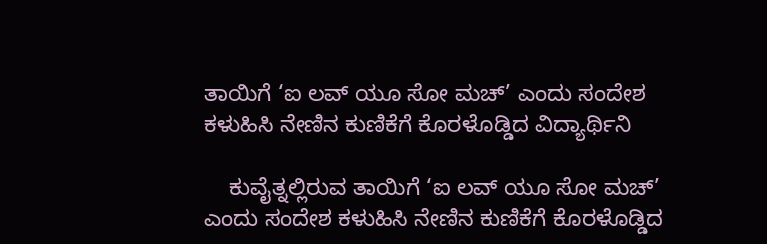ತಾಯಿಗೆ ‘ಐ ಲವ್ ಯೂ ಸೋ ಮಚ್’ ಎಂದು ಸಂದೇಶ ಕಳುಹಿಸಿ ನೇಣಿನ ಕುಣಿಕೆಗೆ ಕೊರಳೊಡ್ಡಿದ ವಿದ್ಯಾರ್ಥಿನಿ

    ಕುವೈತ್ನಲ್ಲಿರುವ ತಾಯಿಗೆ ‘ಐ ಲವ್ ಯೂ ಸೋ ಮಚ್’ ಎಂದು ಸಂದೇಶ ಕಳುಹಿಸಿ ನೇಣಿನ ಕುಣಿಕೆಗೆ ಕೊರಳೊಡ್ಡಿದ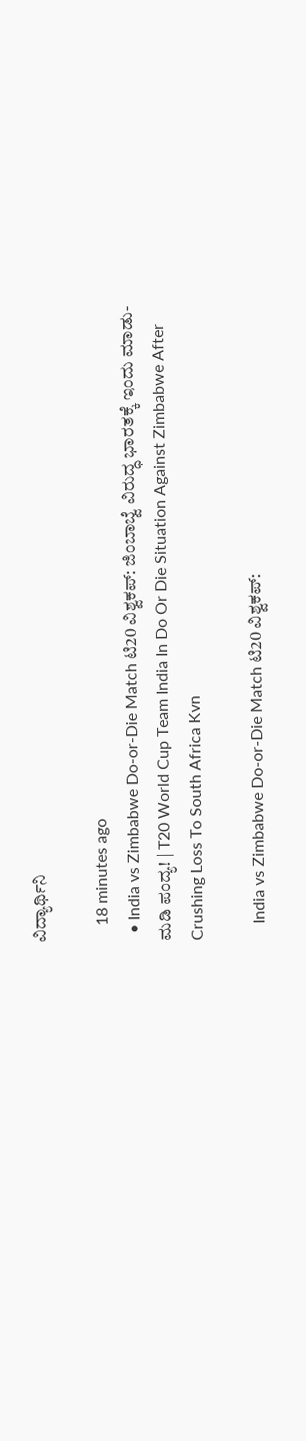ವಿದ್ಯಾರ್ಥಿನಿ

    18 minutes ago
  • India vs Zimbabwe Do-or-Die Match ಟಿ20 ವಿಶ್ವಕಪ್: ಜಿಂಬಾಬ್ವೆ ವಿರುದ್ಧ ಭಾರತಕ್ಕೆ ಇಂದು ಮಾಡು-ಮಡಿ ಪಂದ್ಯ! | T20 World Cup Team India In Do Or Die Situation Against Zimbabwe After Crushing Loss To South Africa Kvn

    India vs Zimbabwe Do-or-Die Match ಟಿ20 ವಿಶ್ವಕಪ್: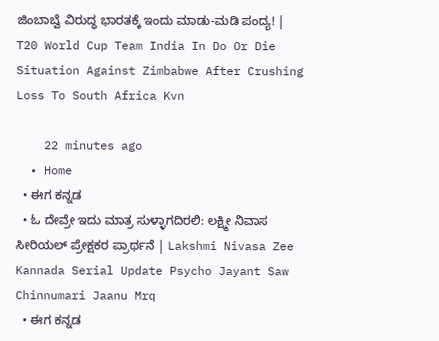ಜಿಂಬಾಬ್ವೆ ವಿರುದ್ಧ ಭಾರತಕ್ಕೆ ಇಂದು ಮಾಡು-ಮಡಿ ಪಂದ್ಯ! | T20 World Cup Team India In Do Or Die Situation Against Zimbabwe After Crushing Loss To South Africa Kvn

    22 minutes ago
  • Home
  • ಈಗ ಕನ್ನಡ
  • ಓ ದೇವ್ರೇ ಇದು ಮಾತ್ರ ಸುಳ್ಳಾಗದಿರಲಿ: ಲಕ್ಷ್ಮೀ ನಿವಾಸ ಸೀರಿಯಲ್ ಪ್ರೇಕ್ಷಕರ ಪ್ರಾರ್ಥನೆ | Lakshmi Nivasa Zee Kannada Serial Update Psycho Jayant Saw Chinnumari Jaanu Mrq
  • ಈಗ ಕನ್ನಡ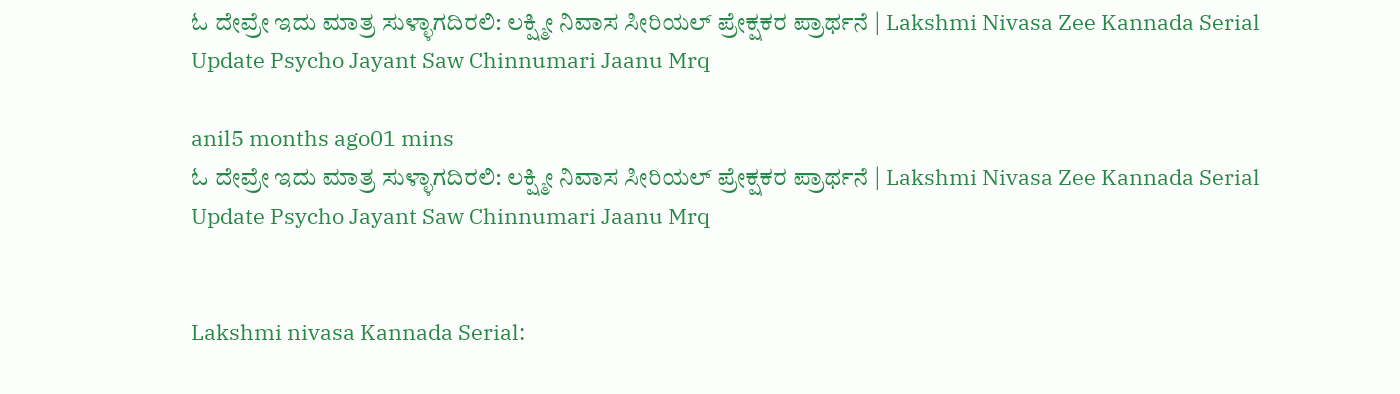ಓ ದೇವ್ರೇ ಇದು ಮಾತ್ರ ಸುಳ್ಳಾಗದಿರಲಿ: ಲಕ್ಷ್ಮೀ ನಿವಾಸ ಸೀರಿಯಲ್ ಪ್ರೇಕ್ಷಕರ ಪ್ರಾರ್ಥನೆ | Lakshmi Nivasa Zee Kannada Serial Update Psycho Jayant Saw Chinnumari Jaanu Mrq

anil5 months ago01 mins
ಓ ದೇವ್ರೇ ಇದು ಮಾತ್ರ ಸುಳ್ಳಾಗದಿರಲಿ: ಲಕ್ಷ್ಮೀ ನಿವಾಸ ಸೀರಿಯಲ್ ಪ್ರೇಕ್ಷಕರ ಪ್ರಾರ್ಥನೆ | Lakshmi Nivasa Zee Kannada Serial Update Psycho Jayant Saw Chinnumari Jaanu Mrq


Lakshmi nivasa Kannada Serial: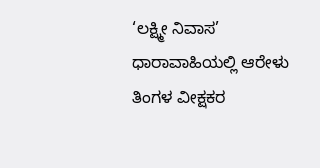‘ಲಕ್ಷ್ಮೀ ನಿವಾಸ’ ಧಾರಾವಾಹಿಯಲ್ಲಿ ಆರೇಳು ತಿಂಗಳ ವೀಕ್ಷಕರ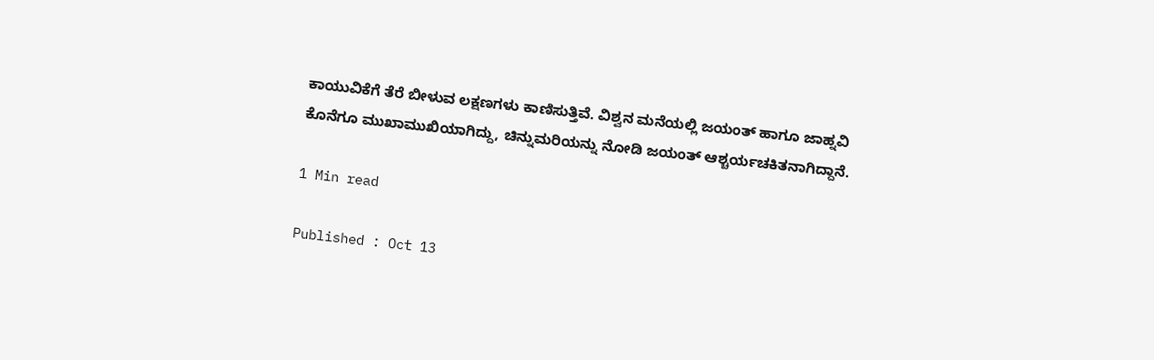ಕಾಯುವಿಕೆಗೆ ತೆರೆ ಬೀಳುವ ಲಕ್ಷಣಗಳು ಕಾಣಿಸುತ್ತಿವೆ. ವಿಶ್ವನ ಮನೆಯಲ್ಲಿ ಜಯಂತ್ ಹಾಗೂ ಜಾಹ್ನವಿ ಕೊನೆಗೂ ಮುಖಾಮುಖಿಯಾಗಿದ್ದು, ಚಿನ್ನುಮರಿಯನ್ನು ನೋಡಿ ಜಯಂತ್ ಆಶ್ಚರ್ಯಚಕಿತನಾಗಿದ್ದಾನೆ.

1 Min read

Published : Oct 13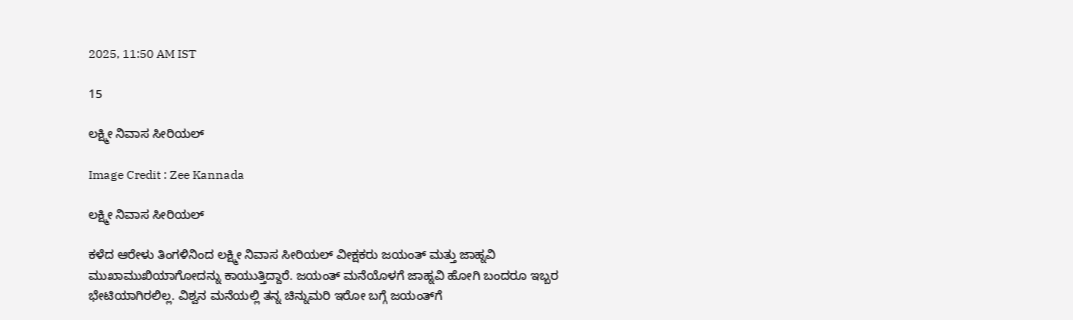2025, 11:50 AM IST

15

ಲಕ್ಷ್ಮೀ ನಿವಾಸ ಸೀರಿಯಲ್

Image Credit : Zee Kannada

ಲಕ್ಷ್ಮೀ ನಿವಾಸ ಸೀರಿಯಲ್

ಕಳೆದ ಆರೇಳು ತಿಂಗಳಿನಿಂದ ಲಕ್ಷ್ಮೀ ನಿವಾಸ ಸೀರಿಯಲ್ ವೀಕ್ಷಕರು ಜಯಂತ್ ಮತ್ತು ಜಾಹ್ನವಿ ಮುಖಾಮುಖಿಯಾಗೋದನ್ನು ಕಾಯುತ್ತಿದ್ದಾರೆ. ಜಯಂತ್‌ ಮನೆಯೊಳಗೆ ಜಾಹ್ನವಿ ಹೋಗಿ ಬಂದರೂ ಇಬ್ಬರ ಭೇಟಿಯಾಗಿರಲಿಲ್ಲ. ವಿಶ್ವನ ಮನೆಯಲ್ಲಿ ತನ್ನ ಚಿನ್ನುಮರಿ ಇರೋ ಬಗ್ಗೆ ಜಯಂತ್‌ಗೆ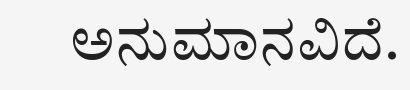ಅನುಮಾನವಿದೆ.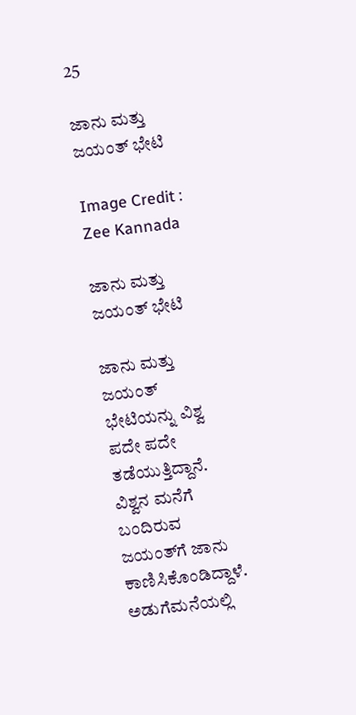25

ಜಾನು ಮತ್ತು ಜಯಂತ್ ಭೇಟಿ

Image Credit : Zee Kannada

ಜಾನು ಮತ್ತು ಜಯಂತ್ ಭೇಟಿ

ಜಾನು ಮತ್ತು ಜಯಂತ್ ಭೇಟಿಯನ್ನು ವಿಶ್ವ ಪದೇ ಪದೇ ತಡೆಯುತ್ತಿದ್ದಾನೆ. ವಿಶ್ವನ ಮನೆಗೆ ಬಂದಿರುವ ಜಯಂತ್‌ಗೆ ಜಾನು ಕಾಣಿಸಿಕೊಂಡಿದ್ದಾಳೆ. ಅಡುಗೆಮನೆಯಲ್ಲಿ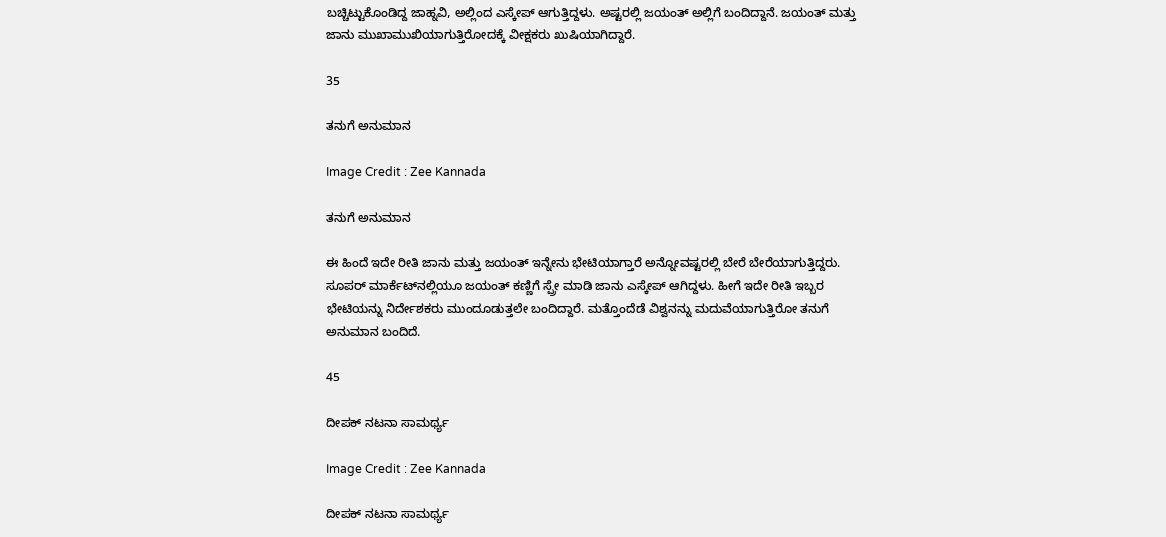ಬಚ್ಚಿಟ್ಟುಕೊಂಡಿದ್ದ ಜಾಹ್ನವಿ, ಅಲ್ಲಿಂದ ಎಸ್ಕೇಪ್ ಆಗುತ್ತಿದ್ದಳು. ಅಷ್ಟರಲ್ಲಿ ಜಯಂತ್‌ ಅಲ್ಲಿಗೆ ಬಂದಿದ್ದಾನೆ. ಜಯಂತ್ ಮತ್ತು ಜಾನು ಮುಖಾಮುಖಿಯಾಗುತ್ತಿರೋದಕ್ಕೆ ವೀಕ್ಷಕರು ಖುಷಿಯಾಗಿದ್ದಾರೆ.

35

ತನುಗೆ ಅನುಮಾನ

Image Credit : Zee Kannada

ತನುಗೆ ಅನುಮಾನ

ಈ ಹಿಂದೆ ಇದೇ ರೀತಿ ಜಾನು ಮತ್ತು ಜಯಂತ್‌ ಇನ್ನೇನು ಭೇಟಿಯಾಗ್ತಾರೆ ಅನ್ನೋವಷ್ಟರಲ್ಲಿ ಬೇರೆ ಬೇರೆಯಾಗುತ್ತಿದ್ದರು. ಸೂಪರ್ ಮಾರ್ಕೆಟ್‌ನಲ್ಲಿಯೂ ಜಯಂತ್ ಕಣ್ಣಿಗೆ ಸ್ಪ್ರೇ ಮಾಡಿ ಜಾನು ಎಸ್ಕೇಪ್ ಆಗಿದ್ದಳು. ಹೀಗೆ ಇದೇ ರೀತಿ ಇಬ್ಬರ ಭೇಟಿಯನ್ನು ನಿರ್ದೇಶಕರು ಮುಂದೂಡುತ್ತಲೇ ಬಂದಿದ್ದಾರೆ. ಮತ್ತೊಂದೆಡೆ ವಿಶ್ವನನ್ನು ಮದುವೆಯಾಗುತ್ತಿರೋ ತನುಗೆ ಅನುಮಾನ ಬಂದಿದೆ.

45

ದೀಪಕ್ ನಟನಾ ಸಾಮರ್ಥ್ಯ

Image Credit : Zee Kannada

ದೀಪಕ್ ನಟನಾ ಸಾಮರ್ಥ್ಯ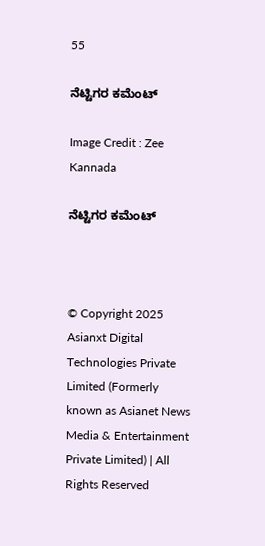55

ನೆಟ್ಟಿಗರ ಕಮೆಂಟ್

Image Credit : Zee Kannada

ನೆಟ್ಟಿಗರ ಕಮೆಂಟ್



© Copyright 2025 Asianxt Digital Technologies Private Limited (Formerly known as Asianet News Media & Entertainment Private Limited) | All Rights Reserved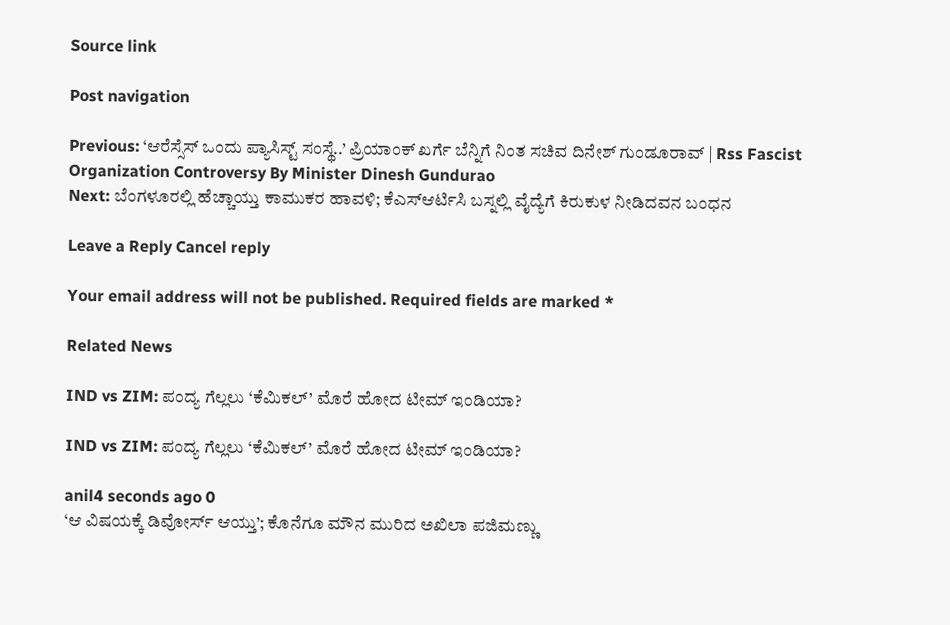Source link

Post navigation

Previous: ‘ಆರೆಸ್ಸೆಸ್ ಒಂದು ಪ್ಯಾಸಿಸ್ಟ್ ಸಂಸ್ಥೆ..’ ಪ್ರಿಯಾಂಕ್‌ ಖರ್ಗೆ ಬೆನ್ನಿಗೆ ನಿಂತ ಸಚಿವ ದಿನೇಶ್ ಗುಂಡೂರಾವ್ | Rss Fascist Organization Controversy By Minister Dinesh Gundurao
Next: ಬೆಂಗಳೂರಲ್ಲಿ ಹೆಚ್ಚಾಯ್ತು ಕಾಮುಕರ ಹಾವಳಿ; ಕೆಎಸ್ಆರ್ಟಿಸಿ ಬಸ್ನಲ್ಲಿ ವೈದ್ಯೆಗೆ ಕಿರುಕುಳ ನೀಡಿದವನ ಬಂಧನ

Leave a Reply Cancel reply

Your email address will not be published. Required fields are marked *

Related News

IND vs ZIM: ಪಂದ್ಯ ಗೆಲ್ಲಲು ‘ಕೆಮಿಕಲ್’ ಮೊರೆ ಹೋದ ಟೀಮ್ ಇಂಡಿಯಾ?

IND vs ZIM: ಪಂದ್ಯ ಗೆಲ್ಲಲು ‘ಕೆಮಿಕಲ್’ ಮೊರೆ ಹೋದ ಟೀಮ್ ಇಂಡಿಯಾ?

anil4 seconds ago 0
‘ಆ ವಿಷಯಕ್ಕೆ ಡಿವೋರ್ಸ್ ಆಯ್ತು’; ಕೊನೆಗೂ ಮೌನ ಮುರಿದ ಅಖಿಲಾ ಪಜಿಮಣ್ಣು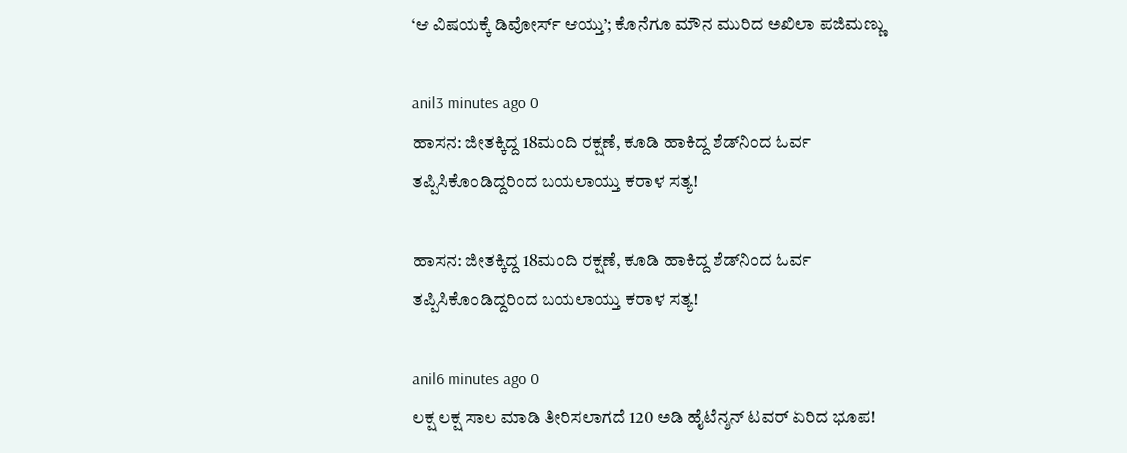‘ಆ ವಿಷಯಕ್ಕೆ ಡಿವೋರ್ಸ್ ಆಯ್ತು’; ಕೊನೆಗೂ ಮೌನ ಮುರಿದ ಅಖಿಲಾ ಪಜಿಮಣ್ಣು

anil3 minutes ago 0
ಹಾಸನ: ಜೀತಕ್ಕಿದ್ದ 18ಮಂದಿ ರಕ್ಷಣೆ, ಕೂಡಿ ಹಾಕಿದ್ದ ಶೆಡ್‌ನಿಂದ ಓರ್ವ ತಪ್ಪಿಸಿಕೊಂಡಿದ್ದರಿಂದ ಬಯಲಾಯ್ತು ಕರಾಳ ಸತ್ಯ!

ಹಾಸನ: ಜೀತಕ್ಕಿದ್ದ 18ಮಂದಿ ರಕ್ಷಣೆ, ಕೂಡಿ ಹಾಕಿದ್ದ ಶೆಡ್‌ನಿಂದ ಓರ್ವ ತಪ್ಪಿಸಿಕೊಂಡಿದ್ದರಿಂದ ಬಯಲಾಯ್ತು ಕರಾಳ ಸತ್ಯ!

anil6 minutes ago 0
ಲಕ್ಷ ಲಕ್ಷ ಸಾಲ ಮಾಡಿ ತೀರಿಸಲಾಗದೆ 120 ಅಡಿ ಹೈಟೆನ್ಶನ್ ಟವರ್ ಏರಿದ ಭೂಪ!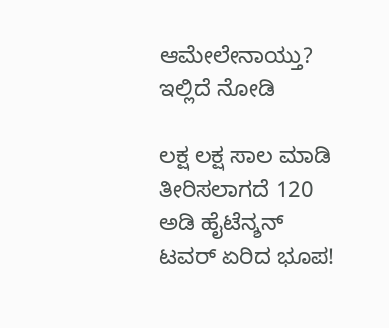ಆಮೇಲೇನಾಯ್ತು? ಇಲ್ಲಿದೆ ನೋಡಿ

ಲಕ್ಷ ಲಕ್ಷ ಸಾಲ ಮಾಡಿ ತೀರಿಸಲಾಗದೆ 120 ಅಡಿ ಹೈಟೆನ್ಶನ್ ಟವರ್ ಏರಿದ ಭೂಪ!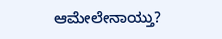ಆಮೇಲೇನಾಯ್ತು?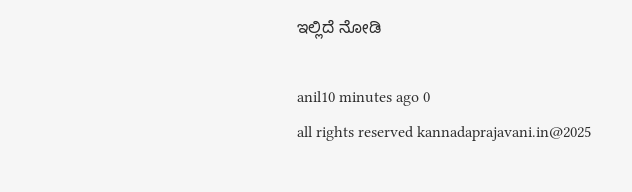ಇಲ್ಲಿದೆ ನೋಡಿ

anil10 minutes ago 0
all rights reserved kannadaprajavani.in@2025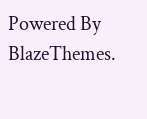Powered By BlazeThemes.